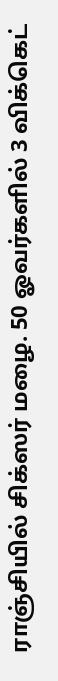ராஞ்சியில் சிக்ஸர் மழை. 50 ஓவர்களில் 3 விக்கெட்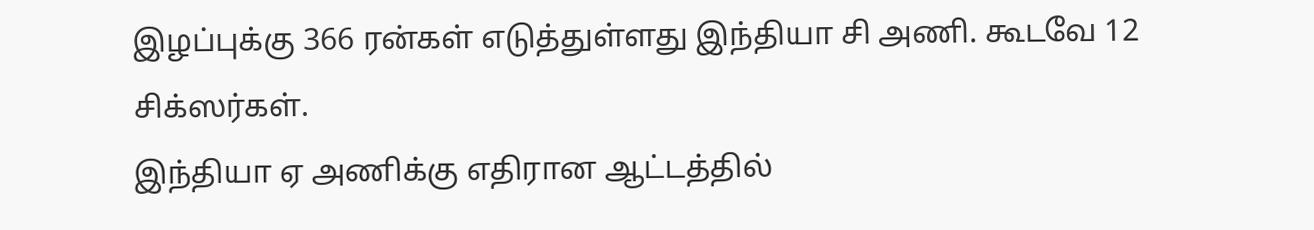இழப்புக்கு 366 ரன்கள் எடுத்துள்ளது இந்தியா சி அணி. கூடவே 12 சிக்ஸர்கள்.
இந்தியா ஏ அணிக்கு எதிரான ஆட்டத்தில்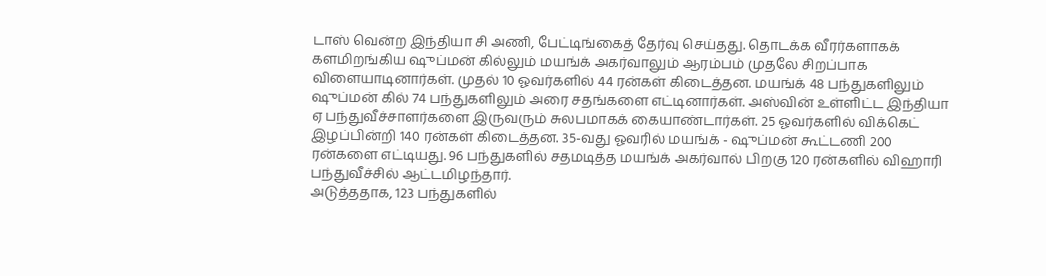டாஸ் வென்ற இந்தியா சி அணி, பேட்டிங்கைத் தேர்வு செய்தது. தொடக்க வீரர்களாகக் களமிறங்கிய ஷுப்மன் கில்லும் மயங்க் அகர்வாலும் ஆரம்பம் முதலே சிறப்பாக விளையாடினார்கள். முதல் 10 ஓவர்களில் 44 ரன்கள் கிடைத்தன. மயங்க் 48 பந்துகளிலும் ஷுப்மன் கில் 74 பந்துகளிலும் அரை சதங்களை எட்டினார்கள். அஸ்வின் உள்ளிட்ட இந்தியா ஏ பந்துவீச்சாளர்களை இருவரும் சுலபமாகக் கையாண்டார்கள். 25 ஓவர்களில் விக்கெட் இழப்பின்றி 140 ரன்கள் கிடைத்தன. 35-வது ஓவரில் மயங்க் - ஷுப்மன் கூட்டணி 200 ரன்களை எட்டியது. 96 பந்துகளில் சதமடித்த மயங்க் அகர்வால் பிறகு 120 ரன்களில் விஹாரி பந்துவீச்சில் ஆட்டமிழந்தார்.
அடுத்ததாக, 123 பந்துகளில்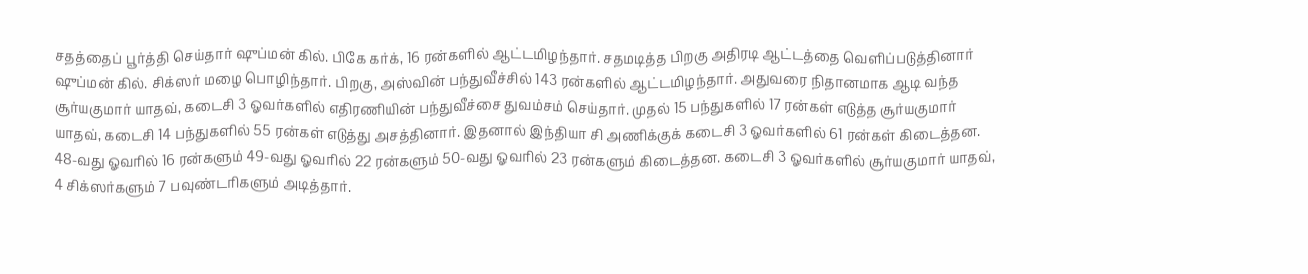சதத்தைப் பூர்த்தி செய்தார் ஷுப்மன் கில். பிகே கர்க், 16 ரன்களில் ஆட்டமிழந்தார். சதமடித்த பிறகு அதிரடி ஆட்டத்தை வெளிப்படுத்தினார் ஷுப்மன் கில். சிக்ஸர் மழை பொழிந்தார். பிறகு, அஸ்வின் பந்துவீச்சில் 143 ரன்களில் ஆட்டமிழந்தார். அதுவரை நிதானமாக ஆடி வந்த சூர்யகுமார் யாதவ், கடைசி 3 ஓவர்களில் எதிரணியின் பந்துவீச்சை துவம்சம் செய்தார். முதல் 15 பந்துகளில் 17 ரன்கள் எடுத்த சூர்யகுமார் யாதவ், கடைசி 14 பந்துகளில் 55 ரன்கள் எடுத்து அசத்தினார். இதனால் இந்தியா சி அணிக்குக் கடைசி 3 ஓவர்களில் 61 ரன்கள் கிடைத்தன. 48-வது ஓவரில் 16 ரன்களும் 49-வது ஓவரில் 22 ரன்களும் 50-வது ஓவரில் 23 ரன்களும் கிடைத்தன. கடைசி 3 ஓவர்களில் சூர்யகுமார் யாதவ், 4 சிக்ஸர்களும் 7 பவுண்டரிகளும் அடித்தார்.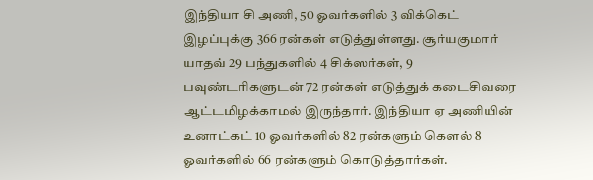இந்தியா சி அணி, 50 ஓவர்களில் 3 விக்கெட் இழப்புக்கு 366 ரன்கள் எடுத்துள்ளது. சூர்யகுமார் யாதவ் 29 பந்துகளில் 4 சிக்ஸர்கள், 9 பவுண்டரிகளுடன் 72 ரன்கள் எடுத்துக் கடைசிவரை ஆட்டமிழக்காமல் இருந்தார். இந்தியா ஏ அணியின் உனாட்கட் 10 ஓவர்களில் 82 ரன்களும் கெளல் 8 ஓவர்களில் 66 ரன்களும் கொடுத்தார்கள்.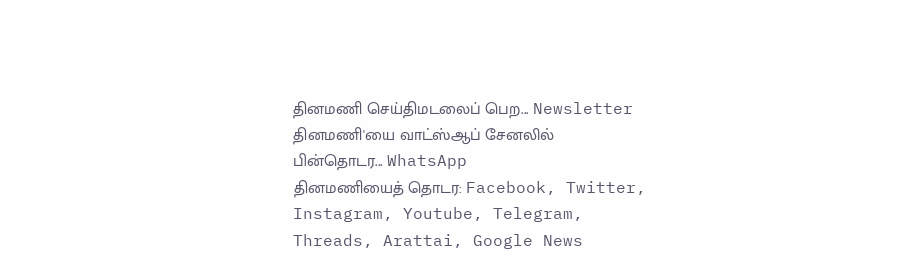தினமணி செய்திமடலைப் பெற... Newsletter
தினமணி'யை வாட்ஸ்ஆப் சேனலில் பின்தொடர... WhatsApp
தினமணியைத் தொடர: Facebook, Twitter, Instagram, Youtube, Telegram, Threads, Arattai, Google News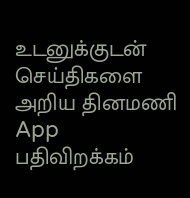உடனுக்குடன் செய்திகளை அறிய தினமணி App பதிவிறக்கம்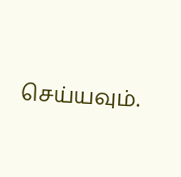செய்யவும்.